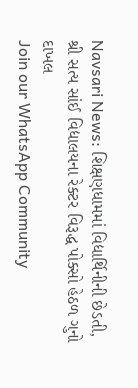Navsari News: શિક્ષણધામમાં વિદ્યાર્થિનીની છેડતી, શ્રી સત્ય સાંઈ વિદ્યાલયના રેક્ટર વિરૂદ્ધ પોક્સો હેઠળ ગુનો દાખલ
Join our WhatsApp Community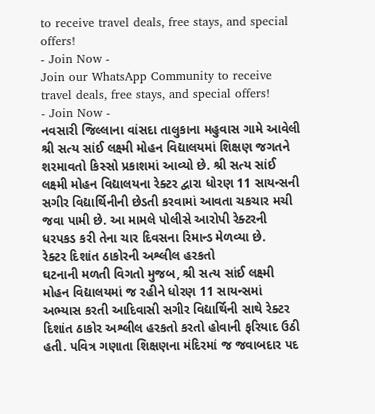to receive travel deals, free stays, and special offers!
- Join Now -
Join our WhatsApp Community to receive travel deals, free stays, and special offers!
- Join Now -
નવસારી જિલ્લાના વાંસદા તાલુકાના મહુવાસ ગામે આવેલી શ્રી સત્ય સાંઈ લક્ષ્મી મોહન વિદ્યાલયમાં શિક્ષણ જગતને શરમાવતો કિસ્સો પ્રકાશમાં આવ્યો છે. શ્રી સત્ય સાંઈ લક્ષ્મી મોહન વિદ્યાલયના રેક્ટર દ્વારા ધોરણ 11 સાયન્સની સગીર વિદ્યાર્થિનીની છેડતી કરવામાં આવતા ચકચાર મચી જવા પામી છે. આ મામલે પોલીસે આરોપી રેક્ટરની ધરપકડ કરી તેના ચાર દિવસના રિમાન્ડ મેળવ્યા છે.
રેક્ટર દિશાંત ઠાકોરની અશ્લીલ હરકતો
ઘટનાની મળતી વિગતો મુજબ, શ્રી સત્ય સાંઈ લક્ષ્મી મોહન વિદ્યાલયમાં જ રહીને ધોરણ 11 સાયન્સમાં અભ્યાસ કરતી આદિવાસી સગીર વિદ્યાર્થિની સાથે રેક્ટર દિશાંત ઠાકોર અશ્લીલ હરકતો કરતો હોવાની ફરિયાદ ઉઠી હતી. પવિત્ર ગણાતા શિક્ષણના મંદિરમાં જ જવાબદાર પદ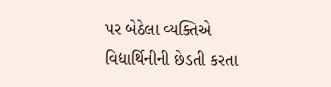પર બેઠેલા વ્યક્તિએ વિદ્યાર્થિનીની છેડતી કરતા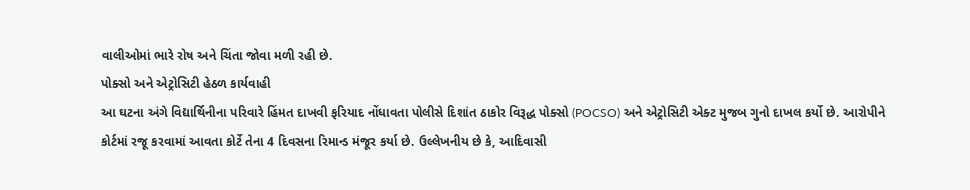વાલીઓમાં ભારે રોષ અને ચિંતા જોવા મળી રહી છે.
પોક્સો અને એટ્રોસિટી હેઠળ કાર્યવાહી
આ ઘટના અંગે વિદ્યાર્થિનીના પરિવારે હિંમત દાખવી ફરિયાદ નોંધાવતા પોલીસે દિશાંત ઠાકોર વિરૂદ્ધ પોક્સો (POCSO) અને એટ્રોસિટી એક્ટ મુજબ ગુનો દાખલ કર્યો છે. આરોપીને કોર્ટમાં રજૂ કરવામાં આવતા કોર્ટે તેના 4 દિવસના રિમાન્ડ મંજૂર કર્યા છે. ઉલ્લેખનીય છે કે, આદિવાસી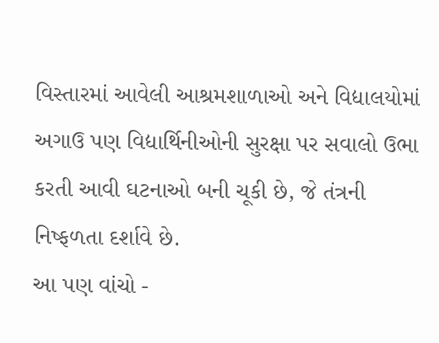વિસ્તારમાં આવેલી આશ્રમશાળાઓ અને વિદ્યાલયોમાં અગાઉ પણ વિદ્યાર્થિનીઓની સુરક્ષા પર સવાલો ઉભા કરતી આવી ઘટનાઓ બની ચૂકી છે, જે તંત્રની નિષ્ફળતા દર્શાવે છે.
આ પણ વાંચો -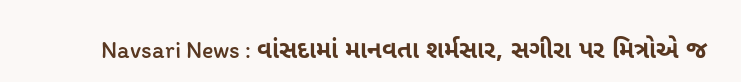Navsari News : વાંસદામાં માનવતા શર્મસાર, સગીરા પર મિત્રોએ જ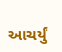આચર્યું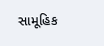સામૂહિક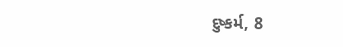દુષ્કર્મ, 8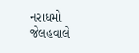નરાધમો જેલહવાલે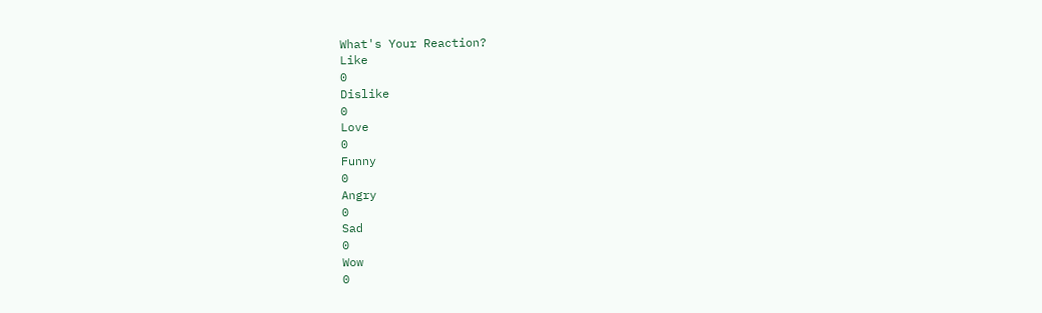What's Your Reaction?
Like
0
Dislike
0
Love
0
Funny
0
Angry
0
Sad
0
Wow
0